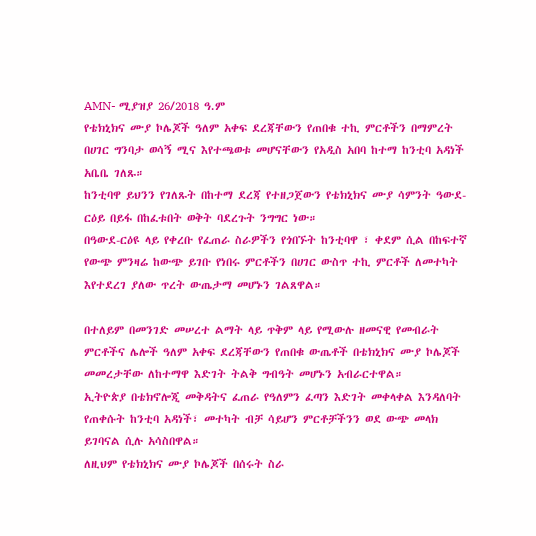AMN- ሚያዝያ 26/2018 ዓ.ም
የቴክኒክና ሙያ ኮሌጆች ዓለም አቀፍ ደረጃቸውን የጠበቁ ተኪ ምርቶችን በማምረት በሀገር ግንባታ ወሳኝ ሚና እየተጫወቱ መሆናቸውን የአዲስ አበባ ከተማ ከንቲባ አዳነች አቤቤ ገለጹ።
ከንቲባዋ ይህንን የገለጹት በከተማ ደረጃ የተዘጋጀውን የቴክኒክና ሙያ ሳምንት ዓውደ-ርዕይ በይፋ በከፈቱበት ወቅት ባደረጉት ንግግር ነው።
በዓውደ-ርዕዩ ላይ የቀረቡ የፈጠራ ስራዎችን የጎበኙት ከንቲባዋ ፣ ቀደም ሲል በከፍተኛ የውጭ ምንዛሬ ከውጭ ይገቡ የነበሩ ምርቶችን በሀገር ውስጥ ተኪ ምርቶች ለመተካት እየተደረገ ያለው ጥረት ውጤታማ መሆኑን ገልጸዋል።

በተለይም በመንገድ መሠረተ ልማት ላይ ጥቅም ላይ የሚውሉ ዘመናዊ የመብራት ምርቶችና ሌሎች ዓለም አቀፍ ደረጃቸውን የጠበቁ ውጤቶች በቴክኒክና ሙያ ኮሌጆች መመረታቸው ለከተማዋ እድገት ትልቅ ግብዓት መሆኑን አብራርተዋል።
ኢትዮጵያ በቴክኖሎጂ መቅዳትና ፈጠራ የዓለምን ፈጣን እድገት መቀላቀል እንዳለባት የጠቀሱት ከንቲባ አዳነች፣ መተካት ብቻ ሳይሆን ምርቶቻችንን ወደ ውጭ መላክ ይገባናል ሲሉ አሳስበዋል።
ለዚህም የቴክኒክና ሙያ ኮሌጆች በሰሩት ስራ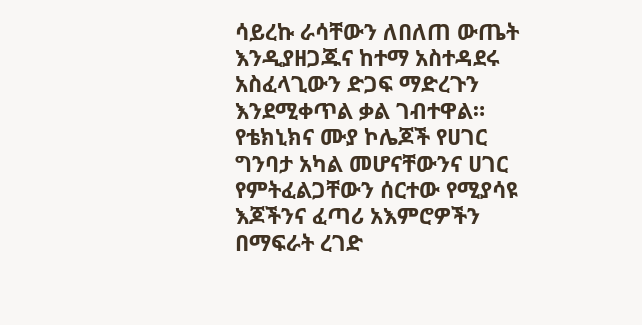ሳይረኩ ራሳቸውን ለበለጠ ውጤት እንዲያዘጋጁና ከተማ አስተዳደሩ አስፈላጊውን ድጋፍ ማድረጉን እንደሚቀጥል ቃል ገብተዋል።
የቴክኒክና ሙያ ኮሌጆች የሀገር ግንባታ አካል መሆናቸውንና ሀገር የምትፈልጋቸውን ሰርተው የሚያሳዩ እጆችንና ፈጣሪ አእምሮዎችን በማፍራት ረገድ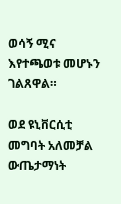ወሳኝ ሚና እየተጫወቱ መሆኑን ገልጸዋል።

ወደ ዩኒቨርሲቲ መግባት አለመቻል ውጤታማነት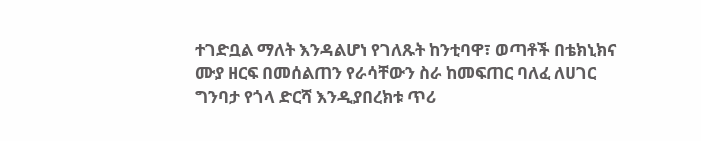ተገድቧል ማለት እንዳልሆነ የገለጹት ከንቲባዋ፣ ወጣቶች በቴክኒክና ሙያ ዘርፍ በመሰልጠን የራሳቸውን ስራ ከመፍጠር ባለፈ ለሀገር ግንባታ የጎላ ድርሻ እንዲያበረክቱ ጥሪ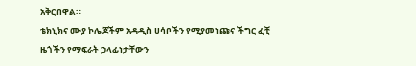አቅርበዋል።
ቴክኒክና ሙያ ኮሌጆችም አዳዲስ ሀሳቦችን የሚያመነጩና ችግር ፈቺ ዜጎችን የማፍራት ኃላፊነታቸውን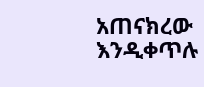አጠናክረው እንዲቀጥሉ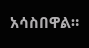አሳስበዋል።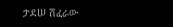ታደሠ ሽፈራው